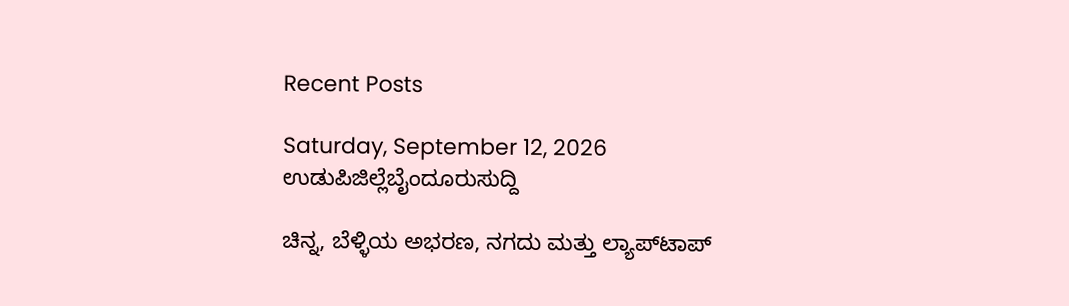Recent Posts

Saturday, September 12, 2026
ಉಡುಪಿಜಿಲ್ಲೆಬೈಂದೂರುಸುದ್ದಿ

ಚಿನ್ನ, ಬೆಳ್ಳಿಯ ಅಭರಣ, ನಗದು ಮತ್ತು ಲ್ಯಾಪ್‌ಟಾಪ್‌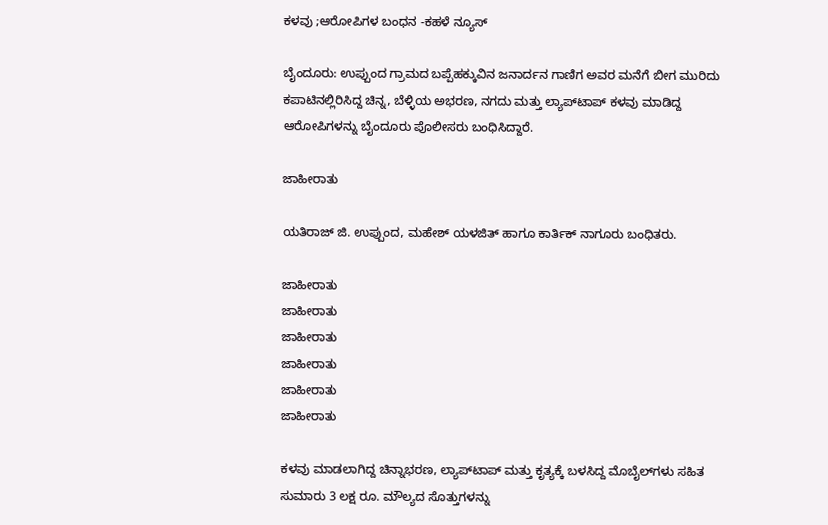ಕಳವು ;ಆರೋಪಿಗಳ ಬಂಧನ -ಕಹಳೆ ನ್ಯೂಸ್

ಬೈಂದೂರು: ಉಪ್ಪುಂದ ಗ್ರಾಮದ ಬಪ್ಪೆಹಕ್ಕುವಿನ ಜನಾರ್ದನ ಗಾಣಿಗ ಅವರ ಮನೆಗೆ ಬೀಗ ಮುರಿದು ಕಪಾಟಿನಲ್ಲಿರಿಸಿದ್ದ ಚಿನ್ನ, ಬೆಳ್ಳಿಯ ಅಭರಣ, ನಗದು ಮತ್ತು ಲ್ಯಾಪ್‌ಟಾಪ್‌ ಕಳವು ಮಾಡಿದ್ದ ಆರೋಪಿಗಳನ್ನು ಬೈಂದೂರು ಪೊಲೀಸರು ಬಂಧಿಸಿದ್ದಾರೆ.

ಜಾಹೀರಾತು

ಯತಿರಾಜ್‌ ಜಿ. ಉಪ್ಪುಂದ, ಮಹೇಶ್‌ ಯಳಜಿತ್‌ ಹಾಗೂ ಕಾರ್ತಿಕ್‌ ನಾಗೂರು ಬಂಧಿತರು.

ಜಾಹೀರಾತು
ಜಾಹೀರಾತು
ಜಾಹೀರಾತು
ಜಾಹೀರಾತು
ಜಾಹೀರಾತು
ಜಾಹೀರಾತು

ಕಳವು ಮಾಡಲಾಗಿದ್ದ ಚಿನ್ನಾಭರಣ, ಲ್ಯಾಪ್‌ಟಾಪ್‌ ಮತ್ತು ಕೃತ್ಯಕ್ಕೆ ಬಳಸಿದ್ದ ಮೊಬೈಲ್‌ಗ‌ಳು ಸಹಿತ ಸುಮಾರು 3 ಲಕ್ಷ ರೂ. ಮೌಲ್ಯದ ಸೊತ್ತುಗಳನ್ನು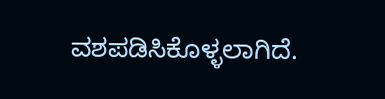ವಶಪಡಿಸಿಕೊಳ್ಳಲಾಗಿದೆ.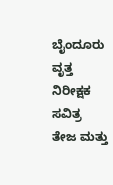ಬೈಂದೂರು ವೃತ್ತ ನಿರೀಕ್ಷಕ ಸವಿತ್ರ ತೇಜ ಮತ್ತು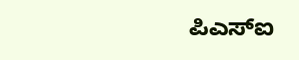ಪಿಎಸ್‌ಐ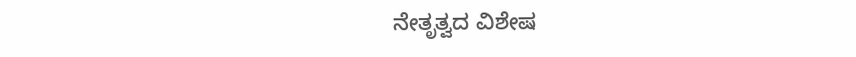ನೇತೃತ್ವದ ವಿಶೇಷ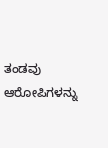ತಂಡವು ಆರೋಪಿಗಳನ್ನು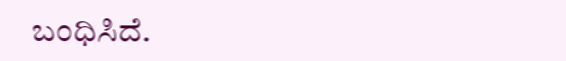ಬಂಧಿಸಿದೆ.